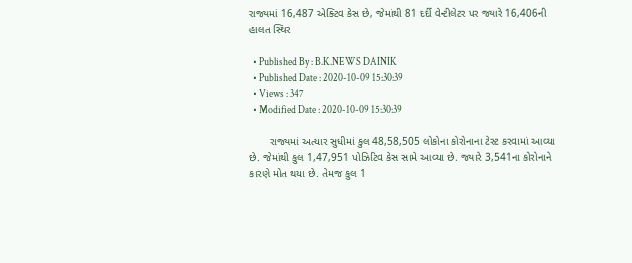રાજ્યમાં 16,487 એક્ટિવ કેસ છે, જેમાંથી 81 દર્દી વેન્ટીલેટર પર જ્યારે 16,406ની હાલત સ્થિર

  • Published By : B.K.NEWS DAINIK
  • Published Date : 2020-10-09 15:30:39
  • Views : 347
  • Modified Date : 2020-10-09 15:30:39

       રાજ્યમાં અત્યાર સુધીમાં કુલ 48,58,505 લોકોના કોરોનાના ટેસ્ટ કરવામાં આવ્યા છે. જેમાંથી કુલ 1,47,951 પોઝિટિવ કેસ સામે આવ્યા છે. જ્યારે 3,541ના કોરોનાને કારણે મોત થયા છે. તેમજ કુલ 1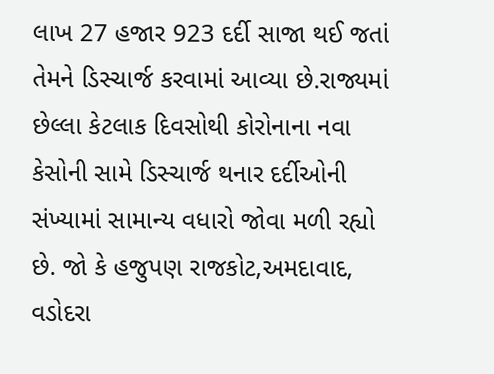લાખ 27 હજાર 923 દર્દી સાજા થઈ જતાં તેમને ડિસ્ચાર્જ કરવામાં આવ્યા છે.રાજ્યમાં છેલ્લા કેટલાક દિવસોથી કોરોનાના નવા કેસોની સામે ડિસ્ચાર્જ થનાર દર્દીઓની સંખ્યામાં સામાન્ય વધારો જોવા મળી રહ્યો છે. જો કે હજુપણ રાજકોટ,અમદાવાદ, વડોદરા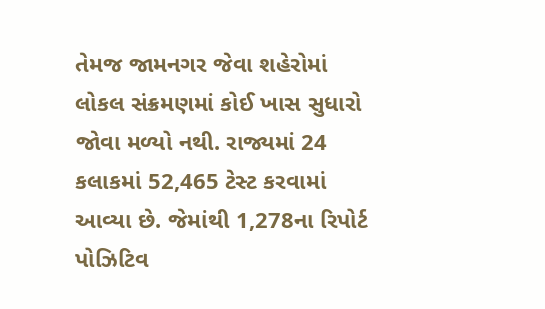તેમજ જામનગર જેવા શહેરોમાં લોકલ સંક્રમણમાં કોઈ ખાસ સુધારો જોવા મળ્યો નથી. રાજ્યમાં 24 કલાકમાં 52,465 ટેસ્ટ કરવામાં આવ્યા છે. જેમાંથી 1,278ના રિપોર્ટ પોઝિટિવ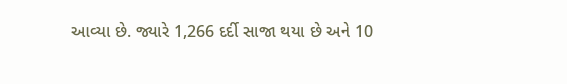આવ્યા છે. જ્યારે 1,266 દર્દી સાજા થયા છે અને 10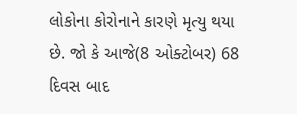લોકોના કોરોનાને કારણે મૃત્યુ થયા છે. જો કે આજે(8 ઓક્ટોબર) 68 દિવસ બાદ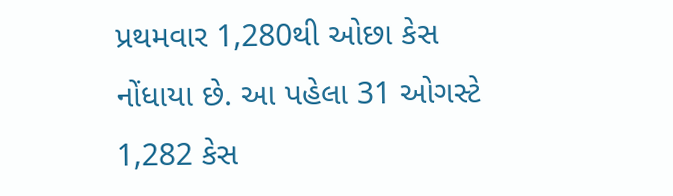પ્રથમવાર 1,280થી ઓછા કેસ નોંધાયા છે. આ પહેલા 31 ઓગસ્ટે 1,282 કેસ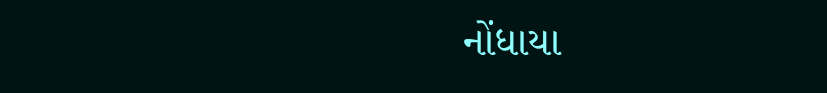નોંધાયા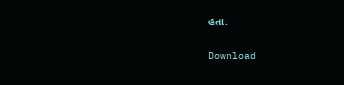હતા.

Download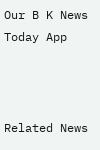Our B K News Today App



Related News